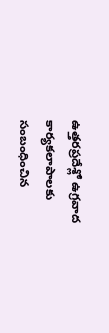ఉత్తరప్రదేశ్లో ఉగ్రవాద కార్యకలాపాలకు సంబంధించిన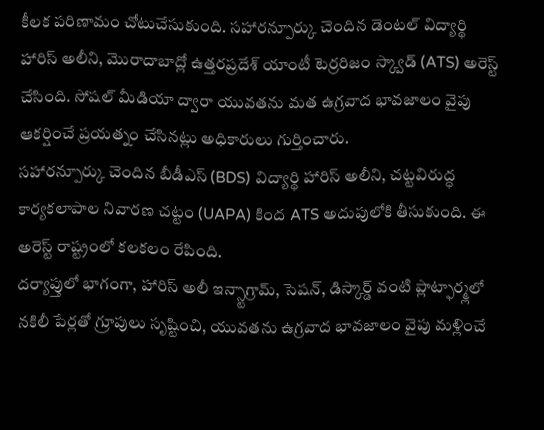కీలక పరిణామం చోటుచేసుకుంది. సహారన్పూర్కు చెందిన డెంటల్ విద్యార్థి హారిస్ అలీని, మొరాదాబాద్లో ఉత్తరప్రదేశ్ యాంటీ టెర్రరిజం స్క్వాడ్ (ATS) అరెస్ట్ చేసింది. సోషల్ మీడియా ద్వారా యువతను మత ఉగ్రవాద భావజాలం వైపు ఆకర్షించే ప్రయత్నం చేసినట్లు అధికారులు గుర్తించారు.
సహారన్పూర్కు చెందిన బీడీఎస్ (BDS) విద్యార్థి హారిస్ అలీని, చట్టవిరుద్ధ కార్యకలాపాల నివారణ చట్టం (UAPA) కింద ATS అదుపులోకి తీసుకుంది. ఈ అరెస్ట్ రాష్ట్రంలో కలకలం రేపింది.
దర్యాప్తులో భాగంగా, హారిస్ అలీ ఇన్స్టాగ్రామ్, సెషన్, డిస్కార్డ్ వంటి ప్లాట్ఫార్మ్లలో నకిలీ పేర్లతో గ్రూపులు సృష్టించి, యువతను ఉగ్రవాద భావజాలం వైపు మళ్లించే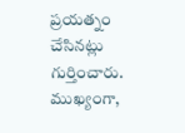ప్రయత్నం చేసినట్లు గుర్తించారు. ముఖ్యంగా,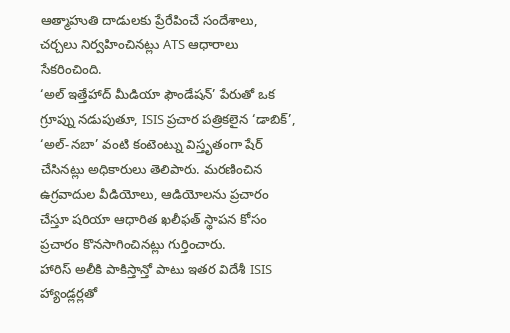ఆత్మాహుతి దాడులకు ప్రేరేపించే సందేశాలు, చర్చలు నిర్వహించినట్లు ATS ఆధారాలు సేకరించింది.
‘అల్ ఇత్తేహాద్ మీడియా ఫౌండేషన్’ పేరుతో ఒక గ్రూప్ను నడుపుతూ, ISIS ప్రచార పత్రికలైన ‘డాబిక్’, ‘అల్-నబా’ వంటి కంటెంట్ను విస్తృతంగా షేర్ చేసినట్లు అధికారులు తెలిపారు. మరణించిన ఉగ్రవాదుల వీడియోలు, ఆడియోలను ప్రచారం చేస్తూ షరియా ఆధారిత ఖలీఫత్ స్థాపన కోసం ప్రచారం కొనసాగించినట్లు గుర్తించారు.
హారిస్ అలీకి పాకిస్తాన్తో పాటు ఇతర విదేశీ ISIS హ్యాండ్లర్లతో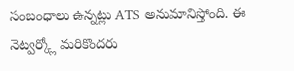సంబంధాలు ఉన్నట్లు ATS అనుమానిస్తోంది. ఈ నెట్వర్క్లో మరికొందరు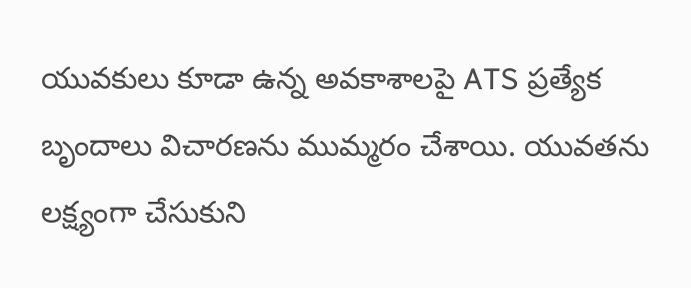యువకులు కూడా ఉన్న అవకాశాలపై ATS ప్రత్యేక బృందాలు విచారణను ముమ్మరం చేశాయి. యువతను లక్ష్యంగా చేసుకుని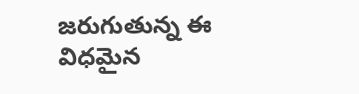జరుగుతున్న ఈ విధమైన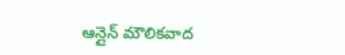ఆన్లైన్ మౌలికవాద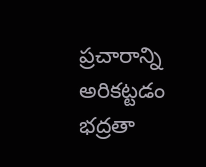ప్రచారాన్ని అరికట్టడం భద్రతా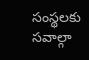సంస్థలకు సవాల్గా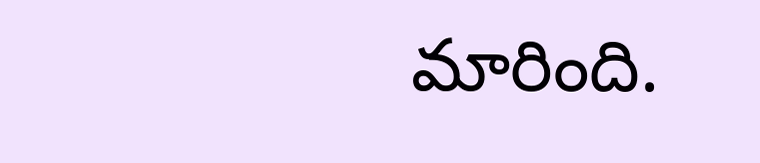మారింది.